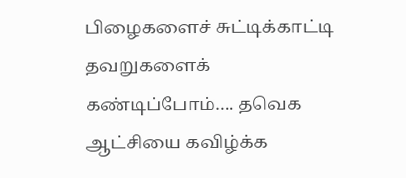பிழைகளைச் சுட்டிக்காட்டி தவறுகளைக் கண்டிப்போம்…. தவெக ஆட்சியை கவிழ்க்க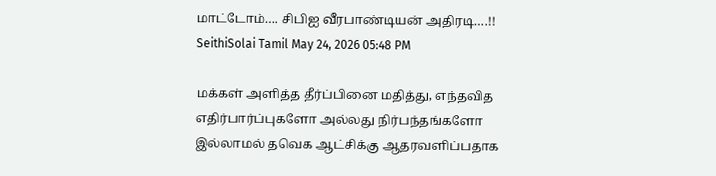மாட்டோம்…. சிபிஐ வீரபாண்டியன் அதிரடி….!!
SeithiSolai Tamil May 24, 2026 05:48 PM

மக்கள் அளித்த தீர்ப்பினை மதித்து, எந்தவித எதிர்பார்ப்புகளோ அல்லது நிர்பந்தங்களோ இல்லாமல் தவெக ஆட்சிக்கு ஆதரவளிப்பதாக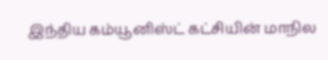இந்திய கம்யூனிஸ்ட் கட்சியின் மாநில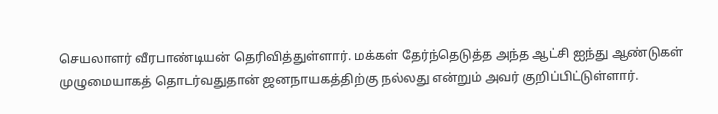செயலாளர் வீரபாண்டியன் தெரிவித்துள்ளார். மக்கள் தேர்ந்தெடுத்த அந்த ஆட்சி ஐந்து ஆண்டுகள் முழுமையாகத் தொடர்வதுதான் ஜனநாயகத்திற்கு நல்லது என்றும் அவர் குறிப்பிட்டுள்ளார்.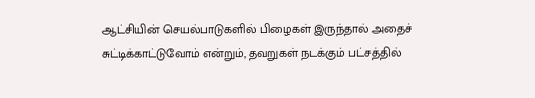ஆட்சியின் செயல்பாடுகளில் பிழைகள் இருந்தால் அதைச் சுட்டிக்காட்டுவோம் என்றும், தவறுகள் நடக்கும் பட்சத்தில்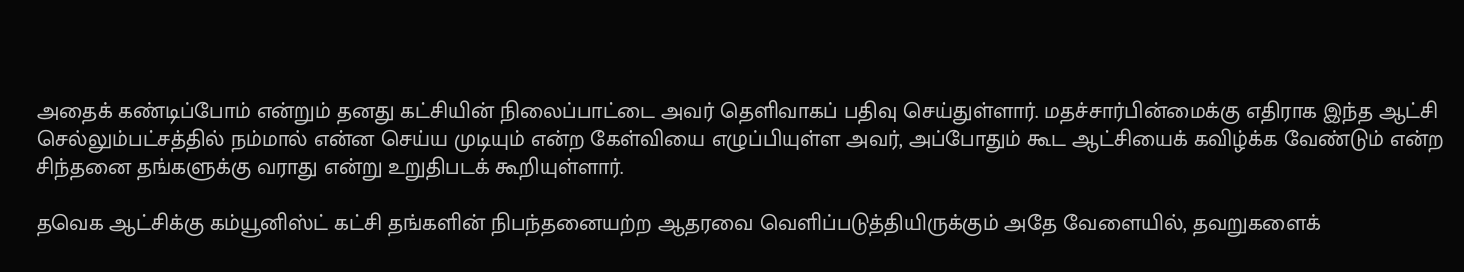அதைக் கண்டிப்போம் என்றும் தனது கட்சியின் நிலைப்பாட்டை அவர் தெளிவாகப் பதிவு செய்துள்ளார். மதச்சார்பின்மைக்கு எதிராக இந்த ஆட்சி செல்லும்பட்சத்தில் நம்மால் என்ன செய்ய முடியும் என்ற கேள்வியை எழுப்பியுள்ள அவர், அப்போதும் கூட ஆட்சியைக் கவிழ்க்க வேண்டும் என்ற சிந்தனை தங்களுக்கு வராது என்று உறுதிபடக் கூறியுள்ளார்.

தவெக ஆட்சிக்கு கம்யூனிஸ்ட் கட்சி தங்களின் நிபந்தனையற்ற ஆதரவை வெளிப்படுத்தியிருக்கும் அதே வேளையில், தவறுகளைக்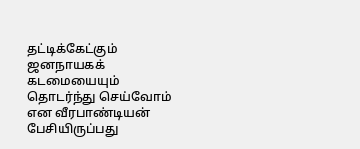தட்டிக்கேட்கும் ஜனநாயகக் கடமையையும் தொடர்ந்து செய்வோம் என வீரபாண்டியன் பேசியிருப்பது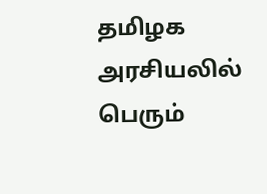தமிழக அரசியலில் பெரும்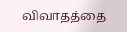விவாதத்தை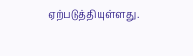ஏற்படுத்தியுள்ளது.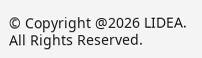© Copyright @2026 LIDEA. All Rights Reserved.